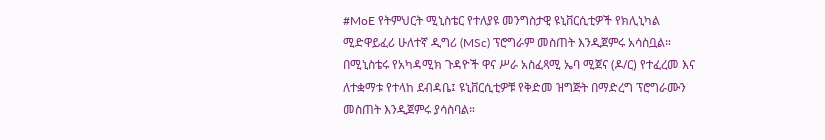#MoE የትምህርት ሚኒስቴር የተለያዩ መንግስታዊ ዩኒቨርሲቲዎች የክሊኒካል ሚድዋይፈሪ ሁለተኛ ዲግሪ (MSc) ፕሮግራም መስጠት እንዲጀምሩ አሳስቧል። በሚኒስቴሩ የአካዳሚክ ጉዳዮች ዋና ሥራ አስፈጻሚ ኤባ ሚጀና (ዶ/ር) የተፈረመ እና ለተቋማቱ የተላከ ደብዳቤ፤ ዩኒቨርሲቲዎቹ የቅድመ ዝግጅት በማድረግ ፕሮግራሙን መስጠት እንዲጀምሩ ያሳስባል።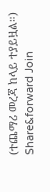(ተጨማሪ መረጃ ከላይ ተያይዟል።) Share&forward Join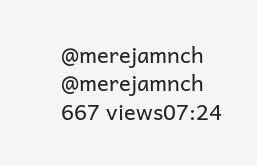@merejamnch @merejamnch 667 views07:24